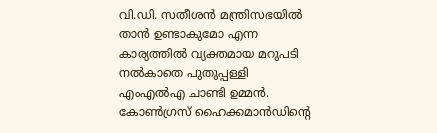വി.ഡി. സതീശൻ മന്ത്രിസഭയിൽ താൻ ഉണ്ടാകുമോ എന്ന കാര്യത്തിൽ വ്യക്തമായ മറുപടി നൽകാതെ പുതുപ്പള്ളി എംഎൽഎ ചാണ്ടി ഉമ്മൻ. കോൺഗ്രസ് ഹൈക്കമാൻഡിന്റെ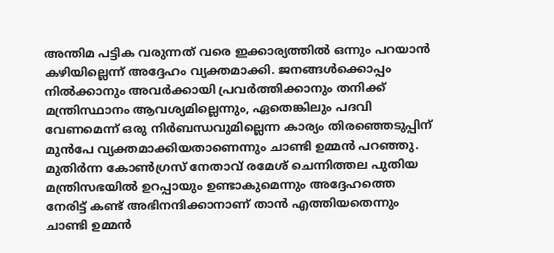അന്തിമ പട്ടിക വരുന്നത് വരെ ഇക്കാര്യത്തിൽ ഒന്നും പറയാൻ കഴിയില്ലെന്ന് അദ്ദേഹം വ്യക്തമാക്കി. ജനങ്ങൾക്കൊപ്പം നിൽക്കാനും അവർക്കായി പ്രവർത്തിക്കാനും തനിക്ക് മന്ത്രിസ്ഥാനം ആവശ്യമില്ലെന്നും, ഏതെങ്കിലും പദവി വേണമെന്ന് ഒരു നിർബന്ധവുമില്ലെന്ന കാര്യം തിരഞ്ഞെടുപ്പിന് മുൻപേ വ്യക്തമാക്കിയതാണെന്നും ചാണ്ടി ഉമ്മൻ പറഞ്ഞു.
മുതിർന്ന കോൺഗ്രസ് നേതാവ് രമേശ് ചെന്നിത്തല പുതിയ മന്ത്രിസഭയിൽ ഉറപ്പായും ഉണ്ടാകുമെന്നും അദ്ദേഹത്തെ നേരിട്ട് കണ്ട് അഭിനന്ദിക്കാനാണ് താൻ എത്തിയതെന്നും ചാണ്ടി ഉമ്മൻ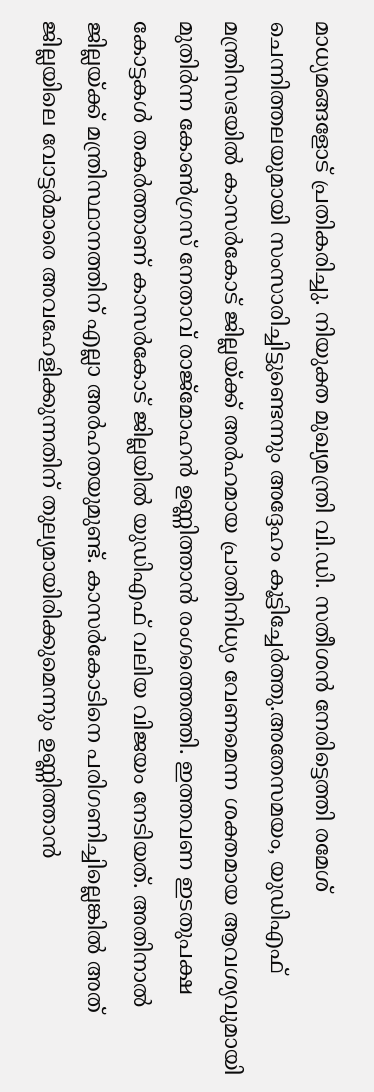മാധ്യമങ്ങളോട് പ്രതികരിച്ചു. നിയുക്ത മുഖ്യമന്ത്രി വി.ഡി. സതീശൻ നേരിട്ടെത്തി രമേശ് ചെന്നിത്തലയുമായി സംസാരിച്ചിട്ടുണ്ടെന്നും അദ്ദേഹം കൂട്ടിച്ചേർത്തു.അതേസമയം, യുഡിഎഫ് മന്ത്രിസഭയിൽ കാസർകോട് ജില്ലയ്ക്ക് അർഹമായ പ്രാതിനിധ്യം വേണമെന്ന ശക്തമായ ആവശ്യവുമായി മുതിർന്ന കോൺഗ്രസ് നേതാവ് രാജ്മോഹൻ ഉണ്ണിത്താൻ രംഗത്തെത്തി. ഇത്തവണ ഇടതുപക്ഷ കോട്ടകൾ തകർത്താണ് കാസർകോട് ജില്ലയിൽ യുഡിഎഫ് വലിയ വിജയം നേടിയത്. അതിനാൽ ജില്ലയ്ക്ക് മന്ത്രിസ്ഥാനത്തിന് എല്ലാ അർഹതയുമുണ്ട്. കാസർകോടിനെ പരിഗണിച്ചില്ലെങ്കിൽ അത് ജില്ലയിലെ വോട്ടർമാരെ അവഹേളിക്കുന്നതിന് തുല്യമായിരിക്കുമെന്നും ഉണ്ണിത്താൻ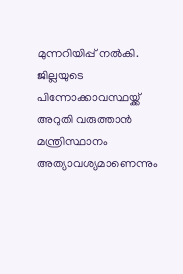മുന്നറിയിപ്പ് നൽകി. ജില്ലയുടെ പിന്നോക്കാവസ്ഥയ്ക്ക് അറുതി വരുത്താൻ മന്ത്രിസ്ഥാനം അത്യാവശ്യമാണെന്നും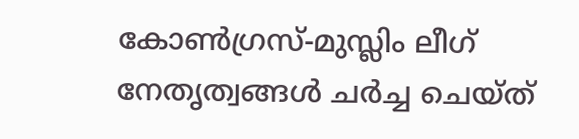കോൺഗ്രസ്-മുസ്ലിം ലീഗ് നേതൃത്വങ്ങൾ ചർച്ച ചെയ്ത്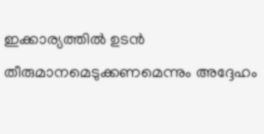ഇക്കാര്യത്തിൽ ഉടൻ തീരുമാനമെടുക്കണമെന്നും അദ്ദേഹം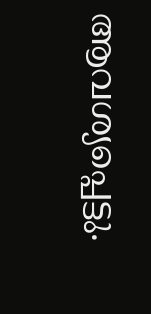ആവശ്യപ്പെട്ടു.